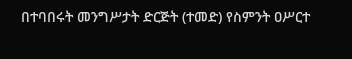በተባበሩት መንግሥታት ድርጅት (ተመድ) የስምንት ዐሥርተ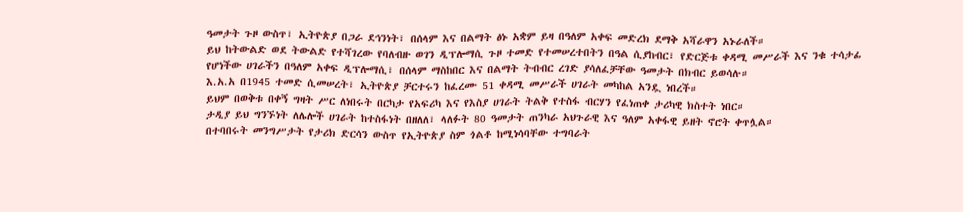ዓመታት ጉዞ ውስጥ፣ ኢትዮጵያ በጋራ ደኅንነት፣ በሰላም እና በልማት ፅኑ አቋም ይዛ በዓለም አቀፍ መድረክ ደማቅ አሻራዋን አኑራለች።
ይህ ከትውልድ ወደ ትውልድ የተሻገረው የባለብዙ ወገን ዲፕሎማሲ ጉዞ ተመድ የተመሠረተበትን በዓል ሲያከብር፣ የድርጅቱ ቀዳሚ መሥራች እና ንቁ ተሳታፊ የሆነችው ሀገራችን በዓለም አቀፍ ዲፕሎማሲ፣ በሰላም ማስከበር እና በልማት ትብብር ረገድ ያሳለፈቻቸው ዓመታት በክብር ይወሳሉ።
እ.አ.አ በ1945 ተመድ ሲመሠረት፣ ኢትዮጵያ ቻርተሩን ከፈረሙ 51 ቀዳሚ መሥራች ሀገራት መካከል አንዷ ነበረች።
ይህም በወቅቱ በቀኝ ግዛት ሥር ለነበሩት በርካታ የአፍሪካ እና የእስያ ሀገራት ትልቅ የተስፋ ብርሃን የፈነጠቀ ታሪካዊ ክስተት ነበር።
ታዲያ ይህ ግንኙነት ለሌሎች ሀገራት ከተስፋነት በዘለለ፣ ላለፉት 80 ዓመታት ጠንካራ አህጉራዊ እና ዓለም አቀፋዊ ይዘት ኖሮት ቀጥሏል።
በተባበሩት መንግሥታት የታሪክ ድርሳን ውስጥ የኢትዮጵያ ስም ጎልቶ ከሚነሳባቸው ተግባራት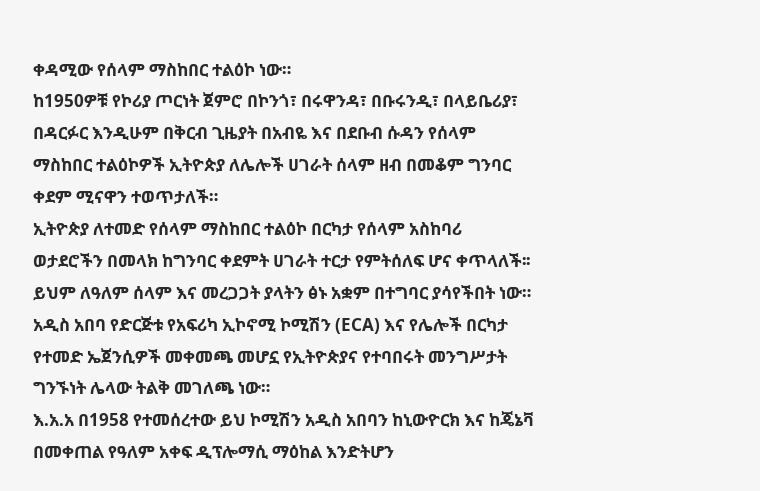ቀዳሚው የሰላም ማስከበር ተልዕኮ ነው።
ከ1950ዎቹ የኮሪያ ጦርነት ጀምሮ በኮንጎ፣ በሩዋንዳ፣ በቡሩንዲ፣ በላይቤሪያ፣ በዳርፉር እንዲሁም በቅርብ ጊዜያት በአብዬ እና በደቡብ ሱዳን የሰላም ማስከበር ተልዕኮዎች ኢትዮጵያ ለሌሎች ሀገራት ሰላም ዘብ በመቆም ግንባር ቀደም ሚናዋን ተወጥታለች።
ኢትዮጵያ ለተመድ የሰላም ማስከበር ተልዕኮ በርካታ የሰላም አስከባሪ ወታደሮችን በመላክ ከግንባር ቀደምት ሀገራት ተርታ የምትሰለፍ ሆና ቀጥላለች፡፡ ይህም ለዓለም ሰላም እና መረጋጋት ያላትን ፅኑ አቋም በተግባር ያሳየችበት ነው።
አዲስ አበባ የድርጅቱ የአፍሪካ ኢኮኖሚ ኮሚሽን (ECA) እና የሌሎች በርካታ የተመድ ኤጀንሲዎች መቀመጫ መሆኗ የኢትዮጵያና የተባበሩት መንግሥታት ግንኙነት ሌላው ትልቅ መገለጫ ነው።
እ.አ.አ በ1958 የተመሰረተው ይህ ኮሚሽን አዲስ አበባን ከኒውዮርክ እና ከጄኔቫ በመቀጠል የዓለም አቀፍ ዲፕሎማሲ ማዕከል እንድትሆን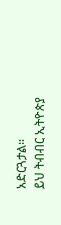አድርጓታል።
ይህ ትብብር ኢትዮጵያ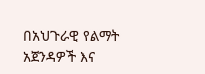በአህጉራዊ የልማት አጀንዳዎች እና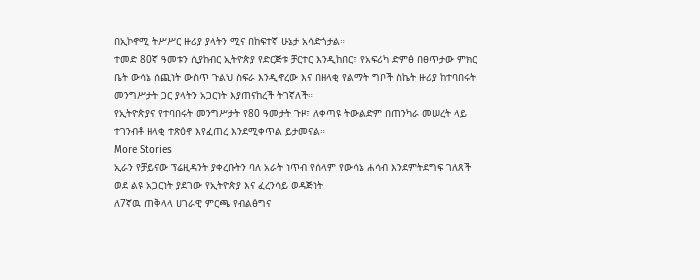በኢኮኖሚ ትሥሥር ዙሪያ ያላትን ሚና በከፍተኛ ሁኔታ አሳድጎታል።
ተመድ 80ኛ ዓመቱን ሲያከብር ኢትዮጵያ የድርጅቱ ቻርተር እንዲከበር፣ የአፍሪካ ድምፅ በፀጥታው ምክር ቤት ውሳኔ ሰጪነት ውስጥ ጉልህ ስፍራ እንዲኖረው እና በዘላቂ የልማት ግቦች ስኬት ዙሪያ ከተባበሩት መንግሥታት ጋር ያላትን አጋርነት እያጠናከረች ትገኛለች።
የኢትዮጵያና የተባበሩት መንግሥታት የ80 ዓመታት ጉዞ፣ ለቀጣዩ ትውልድም በጠንካራ መሠረት ላይ ተገንብቶ ዘላቂ ተጽዕኖ እየፈጠረ እንደሚቀጥል ይታመናል።
More Stories
ኢራን የቻይናው ፕሬዚዳንት ያቀረቡትን ባለ አራት ነጥብ የሰላም የውሳኔ ሐሳብ እንደምትደግፍ ገለጸች
ወደ ልዩ አጋርነት ያደገው የኢትዮጵያ እና ፈረንሳይ ወዳጅነት
ለ7ኛዉ ጠቅላላ ሀገራዊ ምርጫ የብልፅግና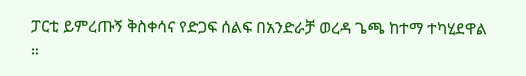ፓርቲ ይምረጡኝ ቅስቀሳና የድጋፍ ሰልፍ በአንድራቻ ወረዳ ጌጫ ከተማ ተካሂደዋል ።